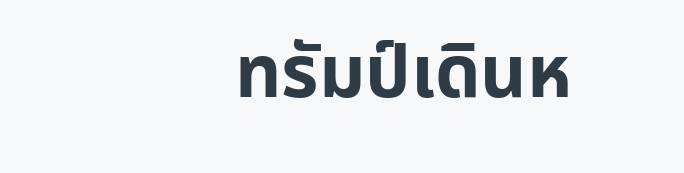ทรัมป์เดินห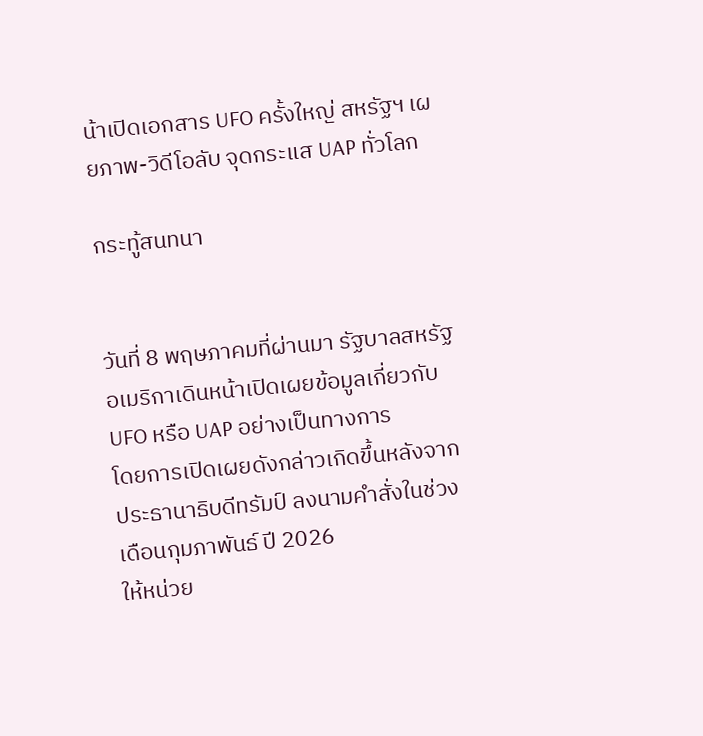น้าเปิดเอกสาร UFO ครั้งใหญ่ สหรัฐฯ เผยภาพ-วิดีโอลับ จุดกระแส UAP ทั่วโลก

กระทู้สนทนา


วันที่ 8 พฤษภาคมที่ผ่านมา รัฐบาลสหรัฐอเมริกาเดินหน้าเปิดเผยข้อมูลเกี่ยวกับ UFO หรือ UAP อย่างเป็นทางการ
โดยการเปิดเผยดังกล่าวเกิดขึ้นหลังจากประธานาธิบดีทรัมป์ ลงนามคำสั่งในช่วงเดือนกุมภาพันธ์ ปี 2026
ให้หน่วย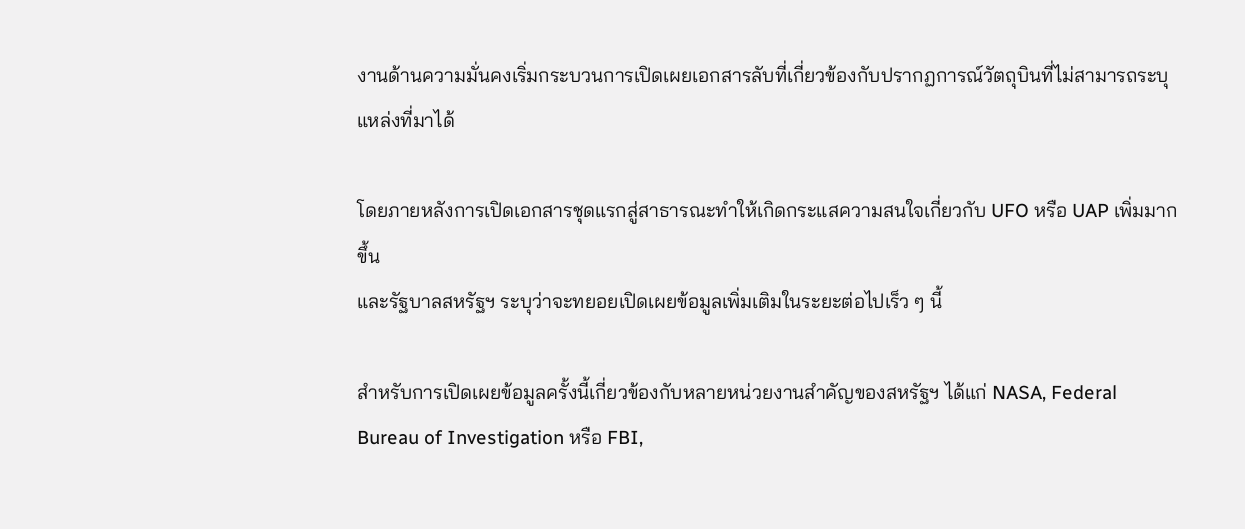งานด้านความมั่นคงเริ่มกระบวนการเปิดเผยเอกสารลับที่เกี่ยวข้องกับปรากฏการณ์วัตถุบินที่ไม่สามารถระบุแหล่งที่มาได้

โดยภายหลังการเปิดเอกสารชุดแรกสู่สาธารณะทำให้เกิดกระแสความสนใจเกี่ยวกับ UFO หรือ UAP เพิ่มมากขึ้น
และรัฐบาลสหรัฐฯ ระบุว่าจะทยอยเปิดเผยข้อมูลเพิ่มเติมในระยะต่อไปเร็ว ๆ นี้

สำหรับการเปิดเผยข้อมูลครั้งนี้เกี่ยวข้องกับหลายหน่วยงานสำคัญของสหรัฐฯ ได้แก่ NASA, Federal Bureau of Investigation หรือ FBI,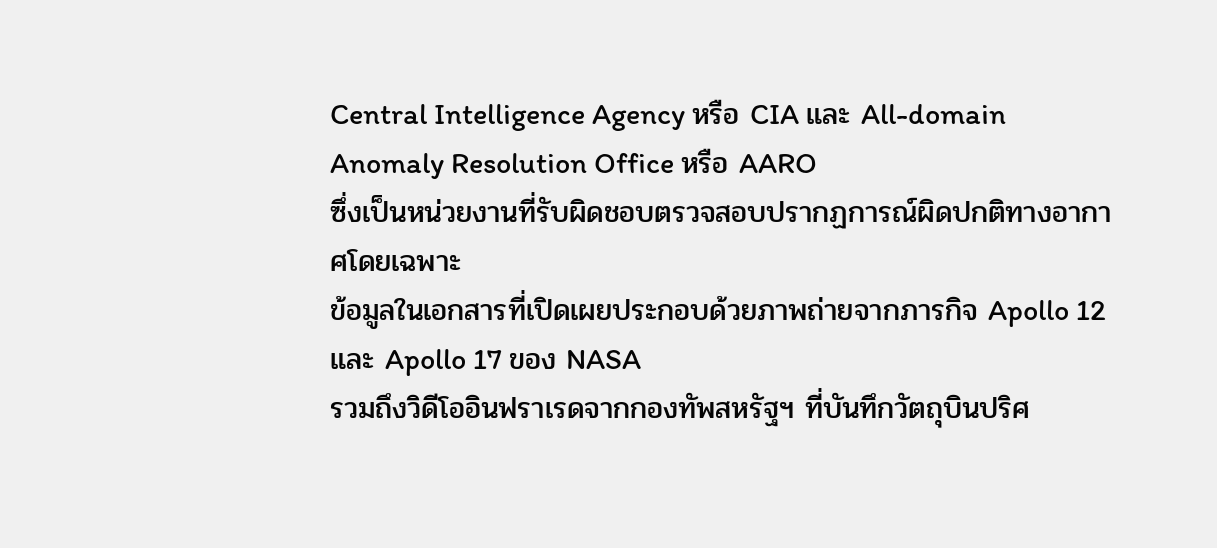Central Intelligence Agency หรือ CIA และ All-domain Anomaly Resolution Office หรือ AARO
ซึ่งเป็นหน่วยงานที่รับผิดชอบตรวจสอบปรากฏการณ์ผิดปกติทางอากาศโดยเฉพาะ
ข้อมูลในเอกสารที่เปิดเผยประกอบด้วยภาพถ่ายจากภารกิจ Apollo 12 และ Apollo 17 ของ NASA
รวมถึงวิดีโออินฟราเรดจากกองทัพสหรัฐฯ ที่บันทึกวัตถุบินปริศ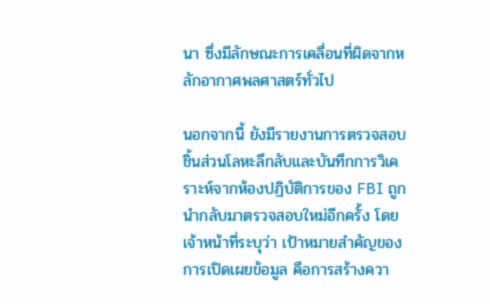นา ซึ่งมีลักษณะการเคลื่อนที่ผิดจากหลักอากาศพลศาสตร์ทั่วไป

นอกจากนี้ ยังมีรายงานการตรวจสอบชิ้นส่วนโลหะลึกลับและบันทึกการวิเคราะห์จากห้องปฏิบัติการของ FBI ถูกนำกลับมาตรวจสอบใหม่อีกครั้ง โดยเจ้าหน้าที่ระบุว่า เป้าหมายสำคัญของการเปิดเผยข้อมูล คือการสร้างควา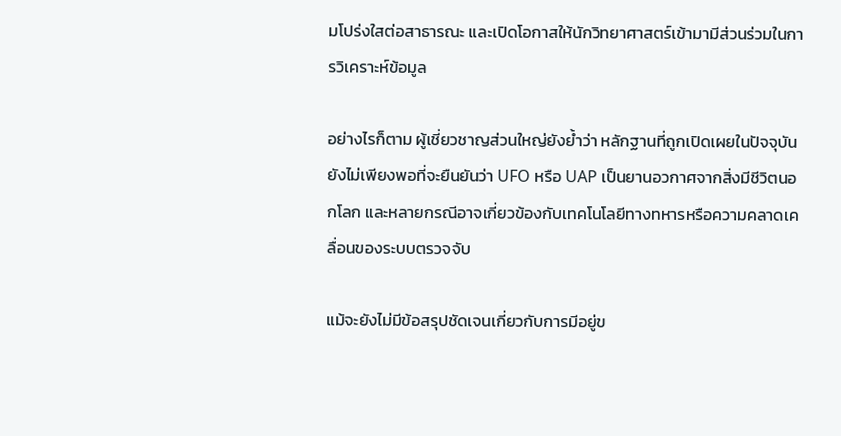มโปร่งใสต่อสาธารณะ และเปิดโอกาสให้นักวิทยาศาสตร์เข้ามามีส่วนร่วมในการวิเคราะห์ข้อมูล

อย่างไรก็ตาม ผู้เชี่ยวชาญส่วนใหญ่ยังย้ำว่า หลักฐานที่ถูกเปิดเผยในปัจจุบันยังไม่เพียงพอที่จะยืนยันว่า UFO หรือ UAP เป็นยานอวกาศจากสิ่งมีชีวิตนอกโลก และหลายกรณีอาจเกี่ยวข้องกับเทคโนโลยีทางทหารหรือความคลาดเคลื่อนของระบบตรวจจับ

แม้จะยังไม่มีข้อสรุปชัดเจนเกี่ยวกับการมีอยู่ข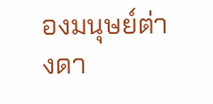องมนุษย์ต่างดา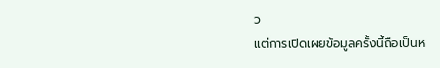ว
แต่การเปิดเผยข้อมูลครั้งนี้ถือเป็นห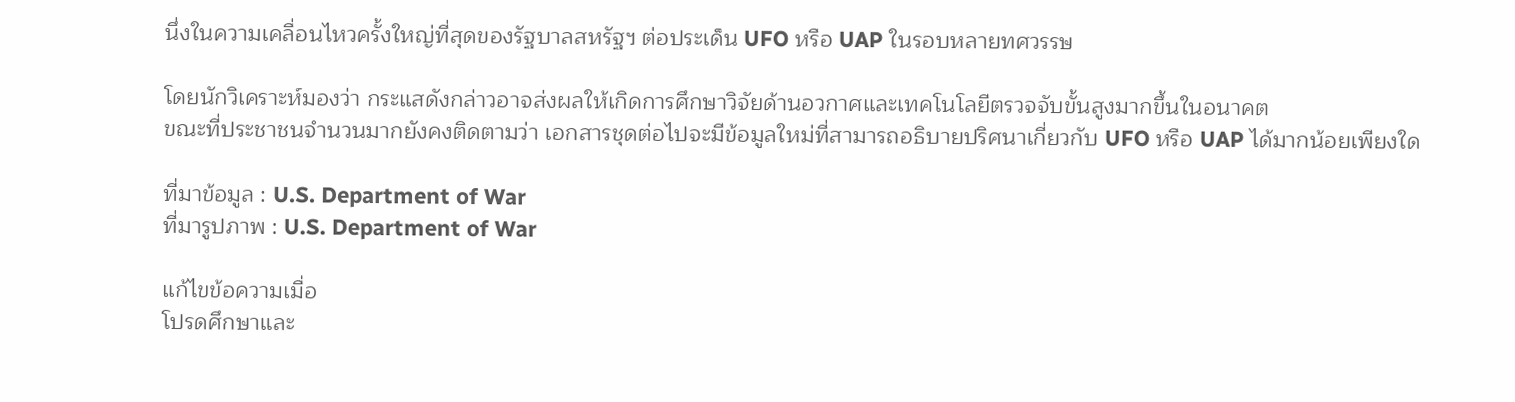นึ่งในความเคลื่อนไหวครั้งใหญ่ที่สุดของรัฐบาลสหรัฐฯ ต่อประเด็น UFO หรือ UAP ในรอบหลายทศวรรษ

โดยนักวิเคราะห์มองว่า กระแสดังกล่าวอาจส่งผลให้เกิดการศึกษาวิจัยด้านอวกาศและเทคโนโลยีตรวจจับขั้นสูงมากขึ้นในอนาคต
ขณะที่ประชาชนจำนวนมากยังคงติดตามว่า เอกสารชุดต่อไปจะมีข้อมูลใหม่ที่สามารถอธิบายปริศนาเกี่ยวกับ UFO หรือ UAP ได้มากน้อยเพียงใด

ที่มาข้อมูล : U.S. Department of War
ที่มารูปภาพ : U.S. Department of War

แก้ไขข้อความเมื่อ
โปรดศึกษาและ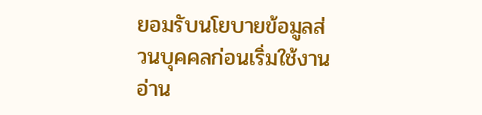ยอมรับนโยบายข้อมูลส่วนบุคคลก่อนเริ่มใช้งาน อ่าน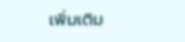เพิ่มเติม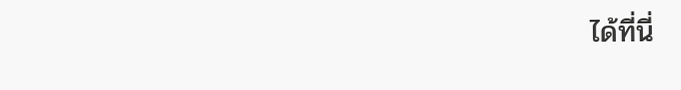ได้ที่นี่